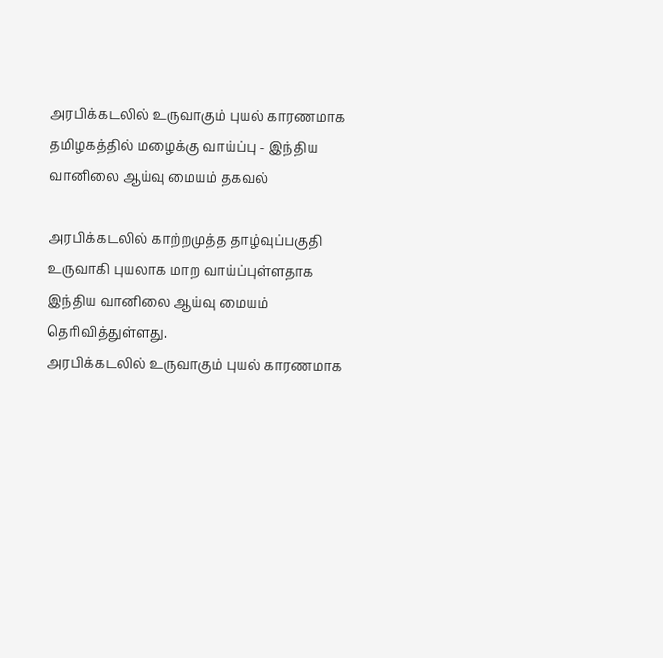அரபிக்கடலில் உருவாகும் புயல் காரணமாக தமிழகத்தில் மழைக்கு வாய்ப்பு - இந்திய வானிலை ஆய்வு மையம் தகவல்

அரபிக்கடலில் காற்றமுத்த தாழ்வுப்பகுதி உருவாகி புயலாக மாற வாய்ப்புள்ளதாக இந்திய வானிலை ஆய்வு மையம் தெரிவித்துள்ளது.
அரபிக்கடலில் உருவாகும் புயல் காரணமாக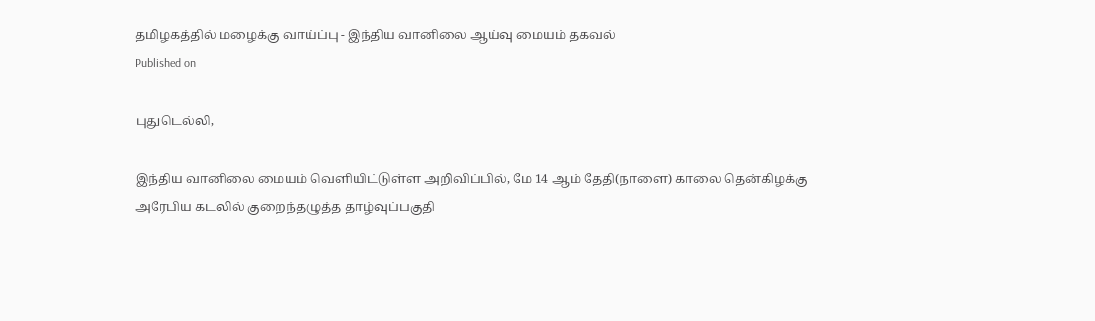தமிழகத்தில் மழைக்கு வாய்ப்பு - இந்திய வானிலை ஆய்வு மையம் தகவல்
Published on

புதுடெல்லி,

இந்திய வானிலை மையம் வெளியிட்டுள்ள அறிவிப்பில், மே 14 ஆம் தேதி(நாளை) காலை தென்கிழக்கு அரேபிய கடலில் குறைந்தழுத்த தாழ்வுப்பகுதி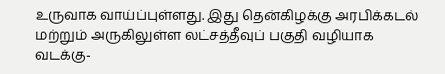உருவாக வாய்ப்புள்ளது. இது தென்கிழக்கு அரபிக்கடல் மற்றும் அருகிலுள்ள லட்சத்தீவுப் பகுதி வழியாக வடக்கு-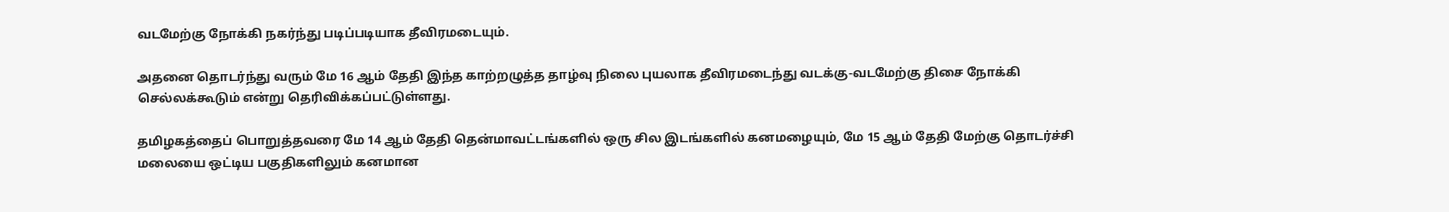வடமேற்கு நோக்கி நகர்ந்து படிப்படியாக தீவிரமடையும்.

அதனை தொடர்ந்து வரும் மே 16 ஆம் தேதி இந்த காற்றழுத்த தாழ்வு நிலை புயலாக தீவிரமடைந்து வடக்கு-வடமேற்கு திசை நோக்கி செல்லக்கூடும் என்று தெரிவிக்கப்பட்டுள்ளது.

தமிழகத்தைப் பொறுத்தவரை மே 14 ஆம் தேதி தென்மாவட்டங்களில் ஒரு சில இடங்களில் கனமழையும், மே 15 ஆம் தேதி மேற்கு தொடர்ச்சி மலையை ஒட்டிய பகுதிகளிலும் கனமான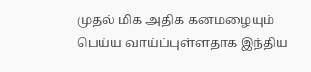முதல் மிக அதிக கனமழையும் பெய்ய வாய்ப்புள்ளதாக இந்திய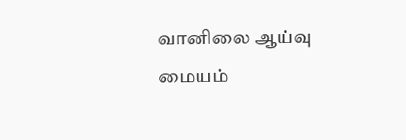வானிலை ஆய்வு மையம்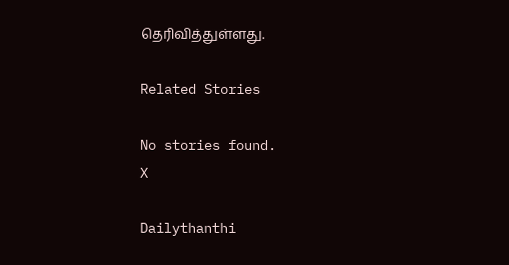தெரிவித்துள்ளது.

Related Stories

No stories found.
X

Dailythanthi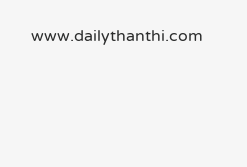www.dailythanthi.com